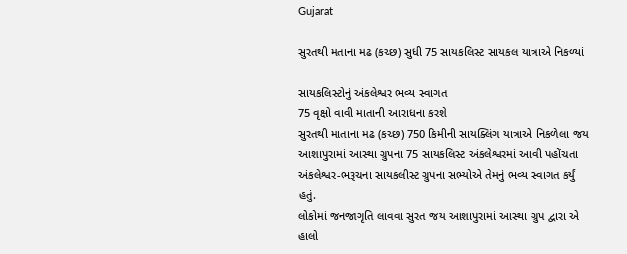Gujarat

સુરતથી મતાના મઢ (કચ્છ) સુધી 75 સાયકલિસ્ટ સાયકલ યાત્રાએ નિકળ્યાં

સાયકલિસ્ટોનું અંકલેશ્વર ભવ્ય સ્વાગત
75 વૃક્ષો વાવી માતાની આરાધના કરશે
સુરતથી માતાના મઢ (કચ્છ) 750 કિમીની સાયક્લિંગ યાત્રાએ નિકળેલા જય આશાપુરામાં આસ્થા ગ્રુપના 75 સાયકલિસ્ટ અંકલેશ્વરમાં આવી પહોંચતા અંકલેશ્વર-ભરૂચના સાયકલીસ્ટ ગ્રુપના સભ્યોએ તેમનું ભવ્ય સ્વાગત કર્યું હતું.
લોકોમાં જનજાગૃતિ લાવવા સુરત જય આશાપુરામાં આસ્થા ગ્રુપ દ્વારા એ હાલો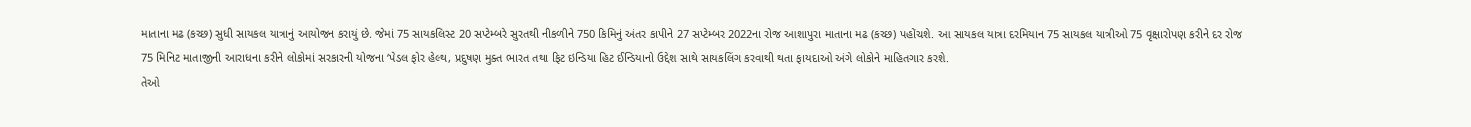માતાના મઢ (કચ્છ) સુધી સાયકલ યાત્રાનું આયોજન કરાયું છે. જેમાં 75 સાયકલિસ્ટ 20 સપ્ટેમ્બરે સુરતથી નીકળીને 750 કિમિનું અંતર કાપીને 27 સપ્ટેમ્બર 2022ના રોજ આશાપુરા માતાના મઢ (કચ્છ) પહોંચશે. આ સાયકલ યાત્રા દરમિયાન 75 સાયકલ યાત્રીઓ 75 વૃક્ષારોપણ કરીને દર રોજ 75 મિનિટ માતાજીની આરાધના કરીને લોકોમાં સરકારની યોજના ‘પેડલ ફોર હેલ્થ, પ્રદુષણ મુક્ત ભારત તથા ફિટ ઇન્ડિયા હિટ ઈન્ડિયાનો ઉદ્દેશ સાથે સાયકલિંગ કરવાથી થતા ફાયદાઓ અંગે લોકોને માહિતગાર કરશે.
તેઓ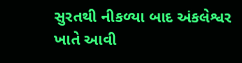સુરતથી નીકળ્યા બાદ અંકલેશ્વર ખાતે આવી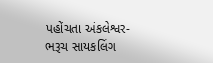પહોંચતા અંકલેશ્વર-ભરૂચ સાયકલિંગ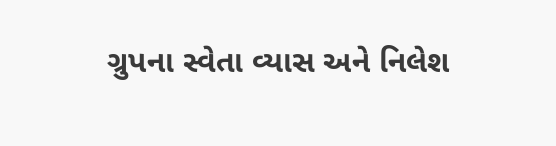ગ્રુપના સ્વેતા વ્યાસ અને નિલેશ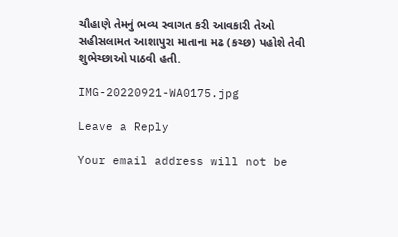ચૌહાણે તેમનું ભવ્ય સ્વાગત કરી આવકારી તેઓ સહીસલામત આશાપુરા માતાના મઢ (કચ્છ) પહોશે તેવી શુભેચ્છાઓ પાઠવી હતી.

IMG-20220921-WA0175.jpg

Leave a Reply

Your email address will not be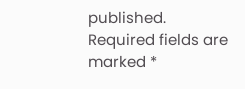published. Required fields are marked *